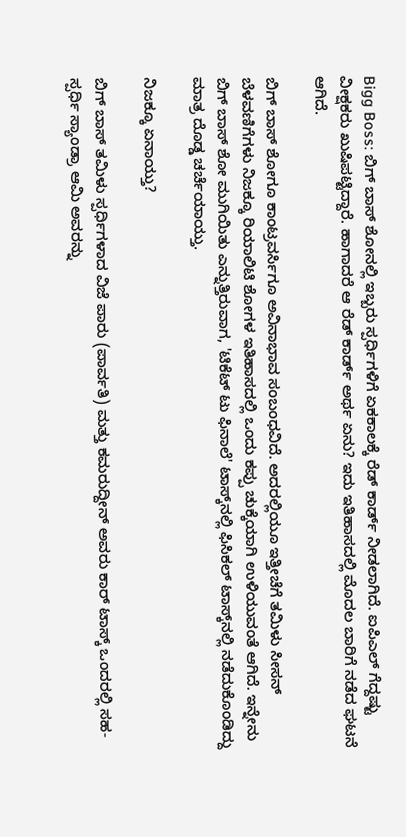Bigg Boss: ಬಿಗ್‌ ಬಾಸ್‌ ಶೋನಲ್ಲಿ ಇಬ್ಬರು ಸ್ಪರ್ಧಿಗಳಿಗೆ ಏಕಕಾಲಕ್ಕೆ ರೆಡ್‌ ಕಾರ್ಡ್‌ ನೀಡಲಾಗಿದೆ. ಐಪಿಎಲ್‌ ಗೆದ್ದಷ್ಟು ವೀಕ್ಷಕರು ಖುಷಿಪಟ್ಟಿದ್ದಾರೆ. ಹಾಗಾದರೆ ಆ ರೆಡ್‌ ಕಾರ್ಡ್‌ ಅರ್ಥ ಏನು? ಇದು ಇತಿಹಾಸದಲ್ಲಿ ಮೊದಲ ಬಾರಿಗೆ ನಡೆದ ಘಟನೆ ಆಗಿದೆ.

ಬಿಗ್ ಬಾಸ್ ಶೋಗೂ ಕಾಂಟ್ರವರ್ಸಿಗೂ ಅವಿನಾಭಾವ ಸಂಬಂಧವಿದೆ. ಅದರಲ್ಲಿಯೂ ಇತ್ತೀಚೆಗೆ ತಮಿಳು ಸೀಸನ್ ಬೆಳವಣಿಗೆಗಳು ನಿಜಕ್ಕೂ ರಿಯಾಲಿಟಿ ಶೋಗಳ ಇತಿಹಾಸದಲ್ಲಿ ಒಂದು ಕಪ್ಪು ಚುಕ್ಕೆಯಾಗಿ ಉಳಿಯುವಂತೆ ಆಗಿದೆ. ಇನ್ನೇನು ಬಿಗ್‌ ಬಾಸ್‌ ಶೋ ಮುಗಿಯಿತು ಎನ್ನುತ್ತಿರುವಾಗ, 'ಟಿಕೆಟ್ ಟು ಫಿನಾಲೆ' ಟಾಸ್ಕ್‌ನಲ್ಲಿ ಫಿಸಿಕಲ್‌ ಟಾಸ್ಕ್‌ನಲ್ಲಿ ನಡೆದುಕೊಂಡಿದ್ದು ಮಾತ್ರ ದೊಡ್ಡ ಚರ್ಚೆಯಾಯ್ತು.

ನಿಜಕ್ಕೂ ಏನಾಯ್ತು?

ಬಿಗ್‌ ಬಾಸ್‌ ತಮಿಳು ಸ್ಪರ್ಧಿಗಳಾದ ವಿಜೆ ಪಾರು (ಪಾರ್ವತಿ) ಮತ್ತು ಕಮರುದ್ದೀನ್ ಅವರು ಕಾರ್‌ ಟಾಸ್ಕ್ ಒಂದರಲ್ಲಿ ಸಹ-ಸ್ಪರ್ಧಿ ಸ್ಯಾಂಡ್ರಾ ಆಮಿ ಅವರನ್ನು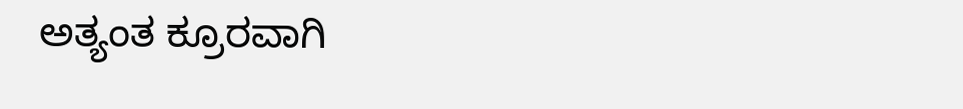ಅತ್ಯಂತ ಕ್ರೂರವಾಗಿ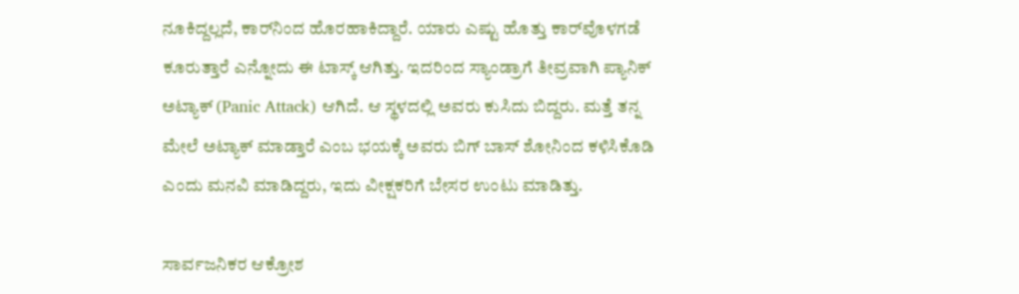ನೂಕಿದ್ದಲ್ಲದೆ, ಕಾರ್‌ನಿಂದ ಹೊರಹಾಕಿದ್ದಾರೆ. ಯಾರು ಎಷ್ಟು ಹೊತ್ತು ಕಾರ್‌ವೊಳಗಡೆ ಕೂರುತ್ತಾರೆ ಎನ್ನೋದು ಈ ಟಾಸ್ಕ್‌ ಆಗಿತ್ತು. ಇದರಿಂದ ಸ್ಯಾಂಡ್ರಾಗೆ ತೀವ್ರವಾಗಿ ಪ್ಯಾನಿಕ್ ಅಟ್ಯಾಕ್ (Panic Attack) ಆಗಿದೆ. ಆ ಸ್ಥಳದಲ್ಲಿ ಅವರು ಕುಸಿದು ಬಿದ್ದರು. ಮತ್ತೆ ತನ್ನ ಮೇಲೆ ಅಟ್ಯಾಕ್‌ ಮಾಡ್ತಾರೆ ಎಂಬ ಭಯಕ್ಕೆ ಅವರು ಬಿಗ್‌ ಬಾಸ್‌ ಶೋನಿಂದ ಕಳಿಸಿಕೊಡಿ ಎಂದು ಮನವಿ ಮಾಡಿದ್ದರು, ಇದು ವೀಕ್ಷಕರಿಗೆ ಬೇಸರ ಉಂಟು ಮಾಡಿತ್ತು.

ಸಾರ್ವಜನಿಕರ ಆಕ್ರೋಶ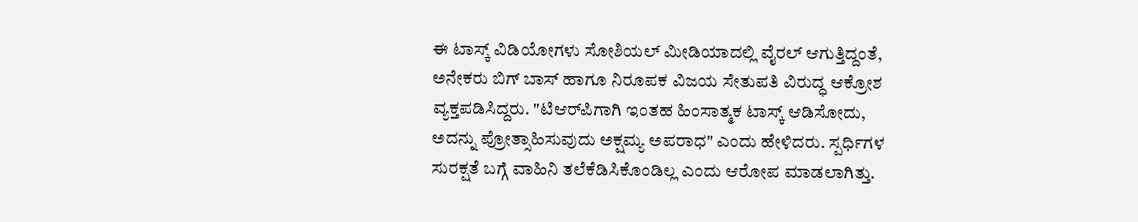ಈ ಟಾಸ್ಕ್ ವಿಡಿಯೋಗಳು‌ ಸೋಶಿಯಲ್‌ ಮೀಡಿಯಾದಲ್ಲಿ ವೈರಲ್ ಆಗುತ್ತಿದ್ದಂತೆ, ಅನೇಕರು ಬಿಗ್‌ ಬಾಸ್‌ ಹಾಗೂ ನಿರೂಪಕ ವಿಜಯ ಸೇತುಪತಿ ವಿರುದ್ಧ ಆಕ್ರೋಶ ವ್ಯಕ್ತಪಡಿಸಿದ್ದರು. "ಟಿಆರ್‌ಪಿಗಾಗಿ ಇಂತಹ ಹಿಂಸಾತ್ಮಕ ಟಾಸ್ಕ್‌ ಆಡಿಸೋದು, ಅದನ್ನು ಪ್ರೋತ್ಸಾಹಿಸುವುದು ಅಕ್ಷಮ್ಯ ಅಪರಾಧ" ಎಂದು ಹೇಳಿದರು. ಸ್ಪರ್ಧಿಗಳ ಸುರಕ್ಷತೆ ಬಗ್ಗೆ ವಾಹಿನಿ ತಲೆಕೆಡಿಸಿಕೊಂಡಿಲ್ಲ ಎಂದು ಆರೋಪ ಮಾಡಲಾಗಿತ್ತು.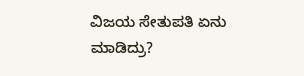ವಿಜಯ ಸೇತುಪತಿ ಏನು ಮಾಡಿದ್ರು?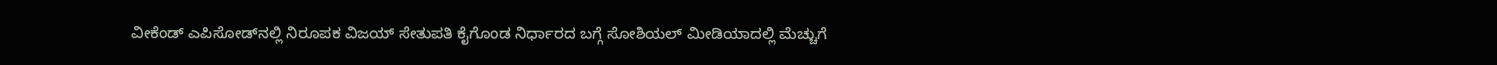ವೀಕೆಂಡ್‌ ಎಪಿಸೋಡ್‌ನಲ್ಲಿ ನಿರೂಪಕ ವಿಜಯ್‌ ಸೇತುಪತಿ ಕೈಗೊಂಡ ನಿರ್ಧಾರದ ಬಗ್ಗೆ ಸೋಶಿಯಲ್‌ ಮೀಡಿಯಾದಲ್ಲಿ ಮೆಚ್ಚುಗೆ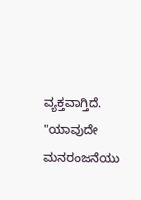ವ್ಯಕ್ತವಾಗ್ತಿದೆ. "ಯಾವುದೇ ಮನರಂಜನೆಯು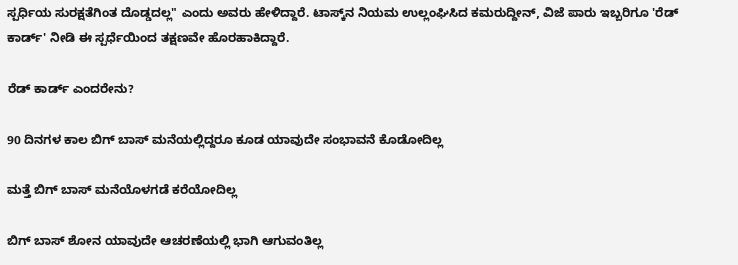ಸ್ಪರ್ಧಿಯ ಸುರಕ್ಷತೆಗಿಂತ ದೊಡ್ಡದಲ್ಲ" ಎಂದು ಅವರು ಹೇಳಿದ್ದಾರೆ. ಟಾಸ್ಕ್‌ನ ನಿಯಮ ಉಲ್ಲಂಘಿಸಿದ ಕಮರುದ್ದೀನ್, ವಿಜೆ ಪಾರು ಇಬ್ಬರಿಗೂ 'ರೆಡ್ ಕಾರ್ಡ್' ನೀಡಿ ಈ ಸ್ಪರ್ಧೆಯಿಂದ ತಕ್ಷಣವೇ ಹೊರಹಾಕಿದ್ದಾರೆ.

ರೆಡ್‌ ಕಾರ್ಡ್‌ ಎಂದರೇನು?

90 ದಿನಗಳ ಕಾಲ ಬಿಗ್‌ ಬಾಸ್‌ ಮನೆಯಲ್ಲಿದ್ದರೂ ಕೂಡ ಯಾವುದೇ ಸಂಭಾವನೆ ಕೊಡೋದಿಲ್ಲ

ಮತ್ತೆ ಬಿಗ್‌ ಬಾಸ್‌ ಮನೆಯೊಳಗಡೆ ಕರೆಯೋದಿಲ್ಲ

ಬಿಗ್‌ ಬಾಸ್‌ ಶೋನ ಯಾವುದೇ ಆಚರಣೆಯಲ್ಲಿ ಭಾಗಿ ಆಗುವಂತಿಲ್ಲ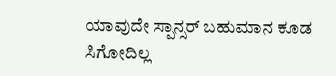ಯಾವುದೇ ಸ್ಪಾನ್ಸರ್‌ ಬಹುಮಾನ ಕೂಡ ಸಿಗೋದಿಲ್ಲ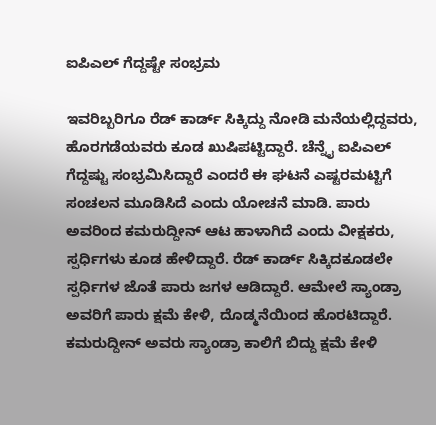ಐಪಿಎಲ್‌ ಗೆದ್ದಷ್ಟೇ ಸಂಭ್ರಮ

ಇವರಿಬ್ಬರಿಗೂ ರೆಡ್‌ ಕಾರ್ಡ್‌ ಸಿಕ್ಕಿದ್ದು ನೋಡಿ ಮನೆಯಲ್ಲಿದ್ದವರು, ಹೊರಗಡೆಯವರು ಕೂಡ ಖುಷಿಪಟ್ಟಿದ್ದಾರೆ. ಚೆನ್ನೈ ಐಪಿಎಲ್‌ ಗೆದ್ದಷ್ಟು ಸಂಭ್ರಮಿಸಿದ್ದಾರೆ ಎಂದರೆ ಈ ಘಟನೆ ಎಷ್ಟರಮಟ್ಟಿಗೆ ಸಂಚಲನ ಮೂಡಿಸಿದೆ ಎಂದು ಯೋಚನೆ ಮಾಡಿ. ಪಾರು ಅವರಿಂದ ಕಮರುದ್ದೀನ್‌ ಆಟ ಹಾಳಾಗಿದೆ ಎಂದು ವೀಕ್ಷಕರು, ಸ್ಪರ್ಧಿಗಳು ಕೂಡ ಹೇಳಿದ್ದಾರೆ. ರೆಡ್‌ ಕಾರ್ಡ್‌ ಸಿಕ್ಕಿದಕೂಡಲೇ ಸ್ಪರ್ಧಿಗಳ ಜೊತೆ ಪಾರು ಜಗಳ ಆಡಿದ್ದಾರೆ. ಆಮೇಲೆ ಸ್ಯಾಂಡ್ರಾ ಅವರಿಗೆ ಪಾರು ಕ್ಷಮೆ ಕೇಳಿ, ದೊಡ್ಮನೆಯಿಂದ ಹೊರಟಿದ್ದಾರೆ. ಕಮರುದ್ದೀನ್‌ ಅವರು ಸ್ಯಾಂಡ್ರಾ ಕಾಲಿಗೆ ಬಿದ್ದು ಕ್ಷಮೆ ಕೇಳಿ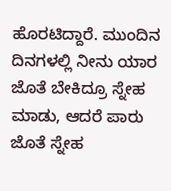ಹೊರಟಿದ್ದಾರೆ. ಮುಂದಿನ ದಿನಗಳಲ್ಲಿ ನೀನು ಯಾರ ಜೊತೆ ಬೇಕಿದ್ರೂ ಸ್ನೇಹ ಮಾಡು, ಆದರೆ ಪಾರು ಜೊತೆ ಸ್ನೇಹ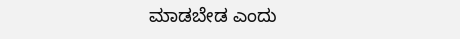ಮಾಡಬೇಡ ಎಂದು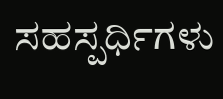ಸಹಸ್ಪರ್ಧಿಗಳು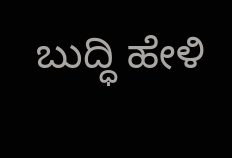ಬುದ್ಧಿ ಹೇಳಿ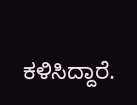ಕಳಿಸಿದ್ದಾರೆ.